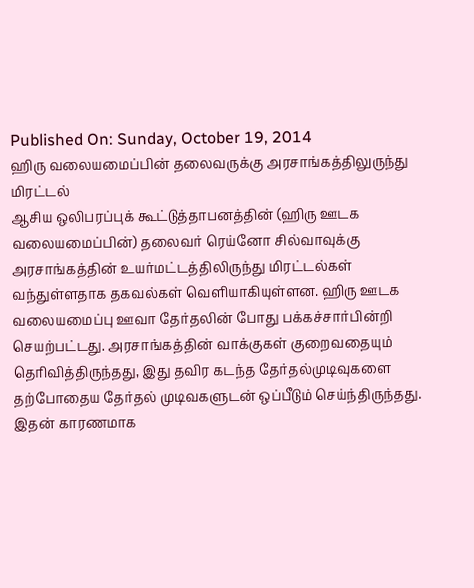Published On: Sunday, October 19, 2014
ஹிரு வலையமைப்பின் தலைவருக்கு அரசாங்கத்திலுருந்து மிரட்டல்
ஆசிய ஒலிபரப்புக் கூட்டுத்தாபனத்தின் (ஹிரு ஊடக வலையமைப்பின்) தலைவர் ரெய்னோ சில்வாவுக்கு அரசாங்கத்தின் உயர்மட்டத்திலிருந்து மிரட்டல்கள் வந்துள்ளதாக தகவல்கள் வெளியாகியுள்ளன. ஹிரு ஊடக வலையமைப்பு ஊவா தேர்தலின் போது பக்கச்சார்பின்றி செயற்பட்டது. அரசாங்கத்தின் வாக்குகள் குறைவதையும் தெரிவித்திருந்தது, இது தவிர கடந்த தேர்தல்முடிவுகளை தற்போதைய தேர்தல் முடிவகளுடன் ஒப்பீடும் செய்ந்திருந்தது.
இதன் காரணமாக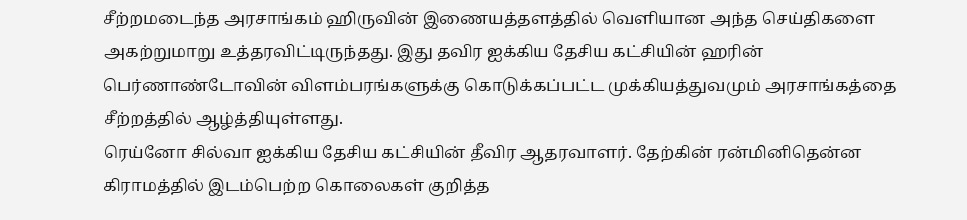சீற்றமடைந்த அரசாங்கம் ஹிருவின் இணையத்தளத்தில் வெளியான அந்த செய்திகளை அகற்றுமாறு உத்தரவிட்டிருந்தது. இது தவிர ஐக்கிய தேசிய கட்சியின் ஹரின் பெர்ணாண்டோவின் விளம்பரங்களுக்கு கொடுக்கப்பட்ட முக்கியத்துவமும் அரசாங்கத்தை சீற்றத்தில் ஆழ்த்தியுள்ளது.
ரெய்னோ சில்வா ஐக்கிய தேசிய கட்சியின் தீவிர ஆதரவாளர். தேற்கின் ரன்மினிதென்ன கிராமத்தில் இடம்பெற்ற கொலைகள் குறித்த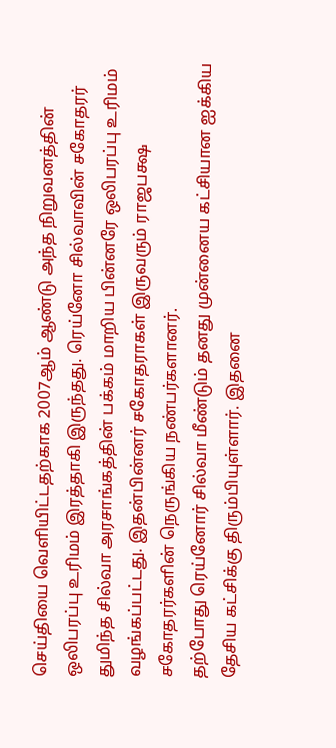செய்தியை வெளியிட்டதற்காக 2007ஆம் ஆண்டு அந்த நிறுவனத்தின் ஒலிபரப்பு உரிமம் இரத்தாகி இருந்தது. ரெய்னோ சில்வாவின் சகோதரர் துமிந்த சில்வா அரசாங்கத்தின் பக்கம் மாறிய பின்னரே ஒலிபரப்பு உரிமம் வழங்கப்பட்டது. இதன்பின்னர் சகோதராகள் இருவரும் ராஜபக்ஷ சகோதரர்களின் நெருங்கிய நண்பர்களானர்.
தற்போது ரெய்னோர் சில்வா மீண்டும் தனது முன்னைய கட்சியான ஐக்கிய தேசிய கட்சிக்கு திரும்பியுள்ளார். இதனை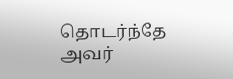தொடர்ந்தே அவர்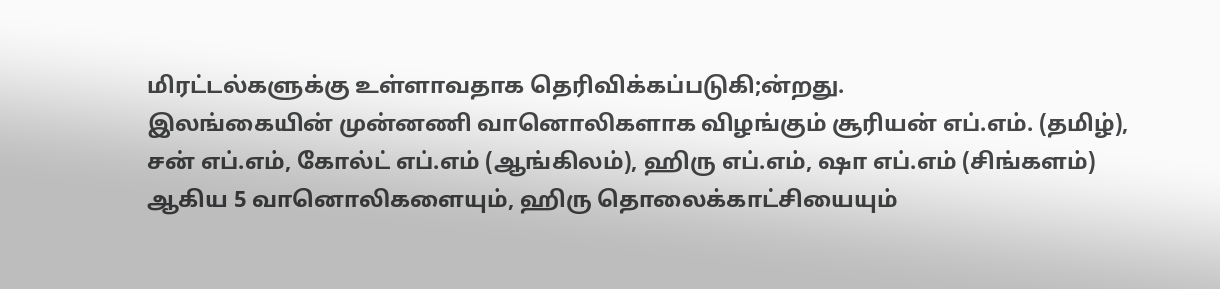மிரட்டல்களுக்கு உள்ளாவதாக தெரிவிக்கப்படுகி;ன்றது.
இலங்கையின் முன்னணி வானொலிகளாக விழங்கும் சூரியன் எப்.எம். (தமிழ்), சன் எப்.எம், கோல்ட் எப்.எம் (ஆங்கிலம்), ஹிரு எப்.எம், ஷா எப்.எம் (சிங்களம்) ஆகிய 5 வானொலிகளையும், ஹிரு தொலைக்காட்சியையும்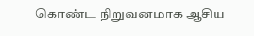கொண்ட நிறுவனமாக ஆசிய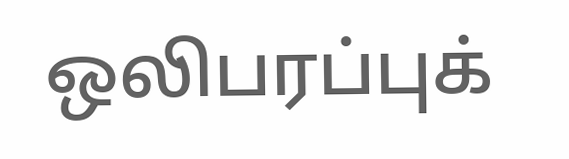ஒலிபரப்புக்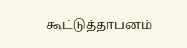கூட்டுத்தாபனம்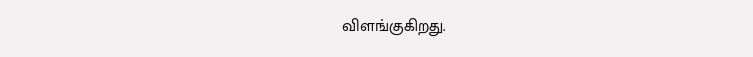விளங்குகிறது.